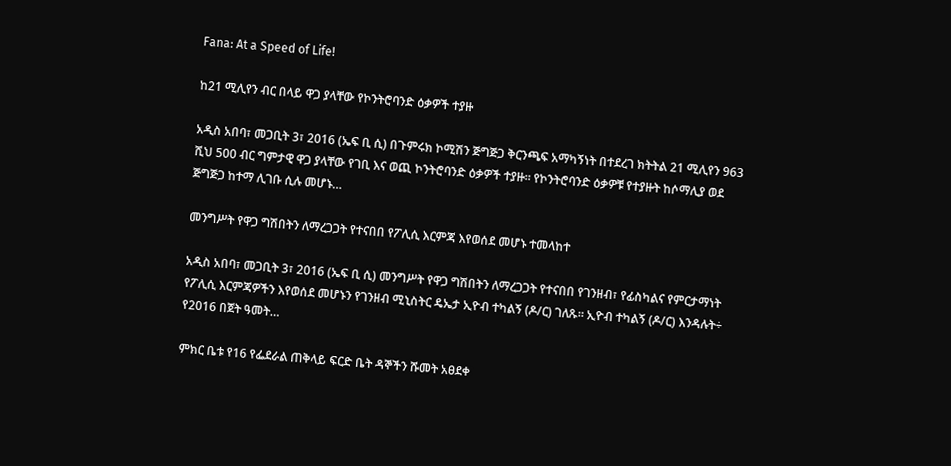Fana: At a Speed of Life!

ከ21 ሚሊየን ብር በላይ ዋጋ ያላቸው የኮንትሮባንድ ዕቃዎች ተያዙ

አዲስ አበባ፣ መጋቢት 3፣ 2016 (ኤፍ ቢ ሲ) በጉምሩክ ኮሚሽን ጅግጅጋ ቅርንጫፍ አማካኝነት በተደረገ ክትትል 21 ሚሊየን 963 ሺህ 500 ብር ግምታዊ ዋጋ ያላቸው የገቢ እና ወጪ ኮንትሮባንድ ዕቃዎች ተያዙ፡፡ የኮንትሮባንድ ዕቃዎቹ የተያዙት ከሶማሊያ ወደ ጅግጅጋ ከተማ ሊገቡ ሲሉ መሆኑ…

መንግሥት የዋጋ ግሽበትን ለማረጋጋት የተናበበ የፖሊሲ እርምጃ እየወሰደ መሆኑ ተመላከተ

አዲስ አበባ፣ መጋቢት 3፣ 2016 (ኤፍ ቢ ሲ) መንግሥት የዋጋ ግሽበትን ለማረጋጋት የተናበበ የገንዘብ፣ የፊስካልና የምርታማነት የፖሊሲ እርምጃዎችን እየወሰደ መሆኑን የገንዘብ ሚኒስትር ዴኤታ ኢዮብ ተካልኝ (ዶ/ር) ገለጹ። ኢዮብ ተካልኝ (ዶ/ር) እንዳሉት÷ የ2016 በጀት ዓመት…

ምክር ቤቱ የ16 የፌደራል ጠቅላይ ፍርድ ቤት ዳኞችን ሹመት አፀደቀ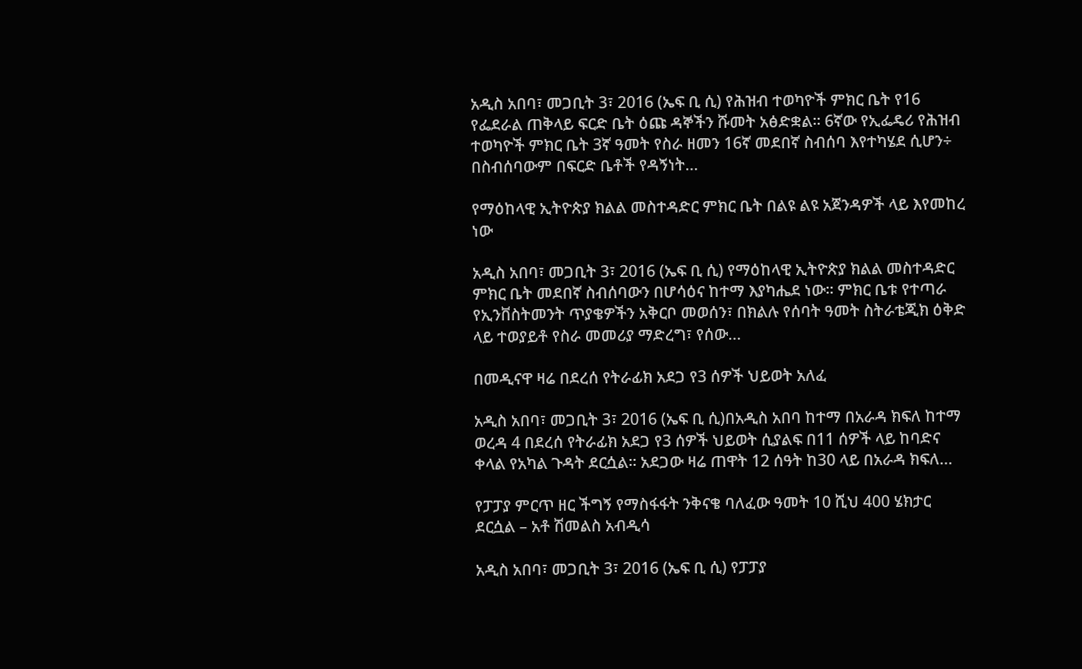አዲስ አበባ፣ መጋቢት 3፣ 2016 (ኤፍ ቢ ሲ) የሕዝብ ተወካዮች ምክር ቤት የ16 የፌደራል ጠቅላይ ፍርድ ቤት ዕጩ ዳኞችን ሹመት አፅድቋል፡፡ 6ኛው የኢፌዴሪ የሕዝብ ተወካዮች ምክር ቤት 3ኛ ዓመት የስራ ዘመን 16ኛ መደበኛ ስብሰባ እየተካሄደ ሲሆን÷ በስብሰባውም በፍርድ ቤቶች የዳኝነት…

የማዕከላዊ ኢትዮጵያ ክልል መስተዳድር ምክር ቤት በልዩ ልዩ አጀንዳዎች ላይ እየመከረ ነው

አዲስ አበባ፣ መጋቢት 3፣ 2016 (ኤፍ ቢ ሲ) የማዕከላዊ ኢትዮጵያ ክልል መስተዳድር ምክር ቤት መደበኛ ስብሰባውን በሆሳዕና ከተማ እያካሔደ ነው፡፡ ምክር ቤቱ የተጣራ የኢንቨስትመንት ጥያቄዎችን አቅርቦ መወሰን፣ በክልሉ የሰባት ዓመት ስትራቴጂክ ዕቅድ ላይ ተወያይቶ የስራ መመሪያ ማድረግ፣ የሰው…

በመዲናዋ ዛሬ በደረሰ የትራፊክ አደጋ የ3 ሰዎች ህይወት አለፈ

አዲስ አበባ፣ መጋቢት 3፣ 2016 (ኤፍ ቢ ሲ)በአዲስ አበባ ከተማ በአራዳ ክፍለ ከተማ ወረዳ 4 በደረሰ የትራፊክ አደጋ የ3 ሰዎች ህይወት ሲያልፍ በ11 ሰዎች ላይ ከባድና ቀላል የአካል ጉዳት ደርሷል፡፡ አደጋው ዛሬ ጠዋት 12 ሰዓት ከ30 ላይ በአራዳ ክፍለ…

የፓፓያ ምርጥ ዘር ችግኝ የማስፋፋት ንቅናቄ ባለፈው ዓመት 10 ሺህ 400 ሄክታር ደርሷል – አቶ ሽመልስ አብዲሳ

አዲስ አበባ፣ መጋቢት 3፣ 2016 (ኤፍ ቢ ሲ) የፓፓያ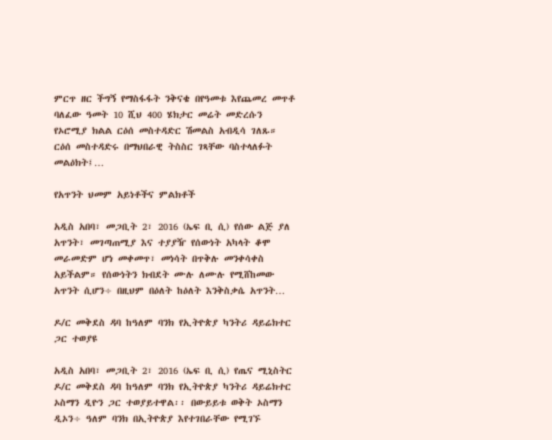ምርጥ ዘር ችግኝ የማስፋፋት ንቅናቄ በየዓመቱ እየጨመረ መጥቶ ባለፈው ዓመት 10 ሺህ 400 ሄክታር መሬት መድረሱን የኦሮሚያ ክልል ርዕሰ መስተዳድር ሽመልስ አብዲሳ ገለጹ። ርዕሰ መስተዳድሩ በማህበራዊ ትስስር ገጻቸው ባስተላለፉት መልዕክት፤…

የአጥንት ህመም አይነቶችና ምልክቶች

አዲስ አበባ፣ መጋቢት 2፣ 2016 (ኤፍ ቢ ሲ) የሰው ልጅ ያለ አጥንት፣ መገጣጠሚያ እና ተያያዥ የሰውነት አካላት ቆሞ መራመድም ሆነ መቀመጥ፣ መነሳት በጥቅሉ መንቀሳቀስ አይችልም። የሰውነትን ክብደት ሙሉ ለሙሉ የሚሸከመው አጥንት ሲሆን÷ በዚህም በዕለት ከዕለት እንቅስቃሴ አጥንት…

ዶ/ር መቅደስ ዳባ ከዓለም ባንክ የኢትዮጵያ ካንትሪ ዳይሬክተር ጋር ተወያዩ

አዲስ አበባ፣ መጋቢት 2፣ 2016 (ኤፍ ቢ ሲ) የጤና ሚኒስትር ዶ/ር መቅደስ ዳባ ከዓለም ባንክ የኢትዮጵያ ካንትሪ ዳይሬክተር ኦስማን ዲዮን ጋር ተወያይተዋል፡፡ በውይይቱ ወቅት ኦስማን ዲኦን÷ ዓለም ባንክ በኢትዮጵያ እየተገበራቸው የሚገኙ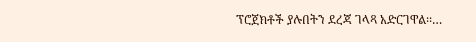ፕሮጀክቶች ያሉበትን ደረጃ ገላጻ አድርገዋል፡፡…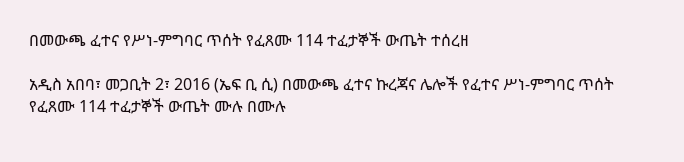በመውጫ ፈተና የሥነ-ምግባር ጥሰት የፈጸሙ 114 ተፈታኞች ውጤት ተሰረዘ

አዲስ አበባ፣ መጋቢት 2፣ 2016 (ኤፍ ቢ ሲ) በመውጫ ፈተና ኩረጃና ሌሎች የፈተና ሥነ-ምግባር ጥሰት የፈጸሙ 114 ተፈታኞች ውጤት ሙሉ በሙሉ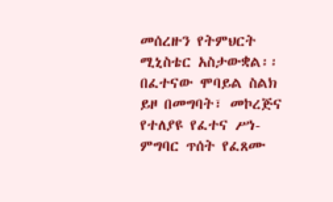መሰረዙን የትምህርት ሚኒስቴር አስታውቋል፡፡ በፈተናው ሞባይል ስልክ ይዞ በመግባት፣ መኮረጅና የተለያዩ የፈተና ሥነ-ምግባር ጥሰት የፈጸሙ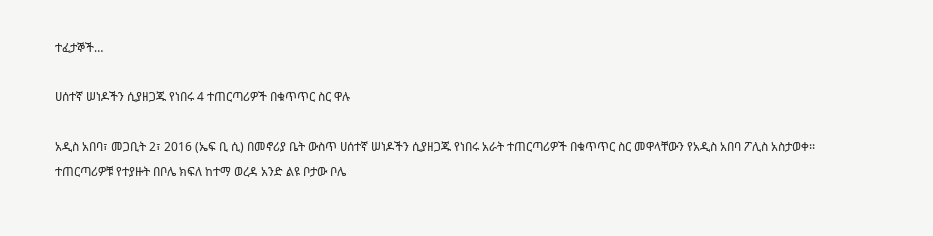ተፈታኞች…

ሀሰተኛ ሠነዶችን ሲያዘጋጁ የነበሩ 4 ተጠርጣሪዎች በቁጥጥር ስር ዋሉ

አዲስ አበባ፣ መጋቢት 2፣ 2016 (ኤፍ ቢ ሲ) በመኖሪያ ቤት ውስጥ ሀሰተኛ ሠነዶችን ሲያዘጋጁ የነበሩ አራት ተጠርጣሪዎች በቁጥጥር ስር መዋላቸውን የአዲስ አበባ ፖሊስ አስታወቀ፡፡ ተጠርጣሪዎቹ የተያዙት በቦሌ ክፍለ ከተማ ወረዳ አንድ ልዩ ቦታው ቦሌ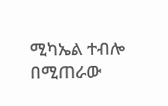ሚካኤል ተብሎ በሚጠራው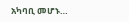አካባቢ መሆኑ…